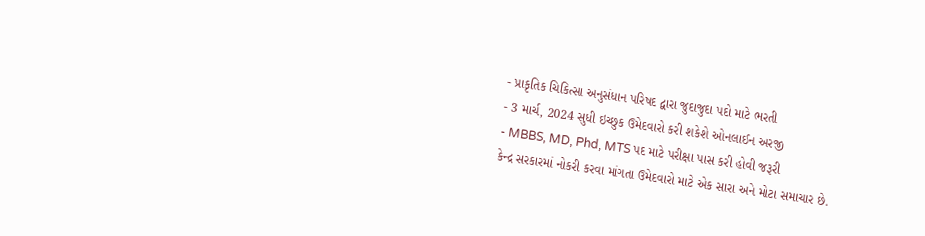- પ્રાકૃતિક ચિકિત્સા અનુસંધાન પરિષદ દ્વારા જુદાજુદા પદો માટે ભરતી
- 3 માર્ચ, 2024 સુધી ઇચ્છુક ઉમેદવારો કરી શકેશે ઓનલાઈન અરજી
- MBBS, MD, Phd, MTS પદ માટે પરીક્ષા પાસ કરી હોવી જરૂરી
કેન્દ્ર સરકારમાં નોકરી કરવા માંગતા ઉમેદવારો માટે એક સારા અને મોટા સમાચાર છે.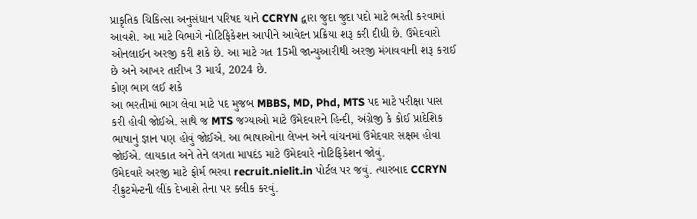પ્રાકૃતિક ચિકિત્સા અનુસંધાન પરિષદ યાને CCRYN દ્વારા જુદા જુદા પદો માટે ભરતી કરવામાં આવશે. આ માટે વિભાગે નોટિફિકેશન આપીને આવેદન પ્રક્રિયા શરૂ કરી દીધી છે. ઉમેદવારો ઓનલાઈન અરજી કરી શકે છે. આ માટે ગત 15મી જાન્યુઆરીથી અરજી મંગાવવાની શરૂ કરાઈ છે અને આખર તારીખ 3 માર્ચ, 2024 છે.
કોણ ભાગ લઈ શકે
આ ભરતીમાં ભાગ લેવા માટે પદ મુજબ MBBS, MD, Phd, MTS પદ માટે પરીક્ષા પાસ કરી હોવી જોઈએ. સાથે જ MTS જગ્યાઓ માટે ઉમેદવારને હિન્દી, અંગ્રેજી કે કોઈ પ્રાદેશિક ભાષાનું જ્ઞાન પણ હોવું જોઈએ. આ ભાષાઓના લેખન અને વાંચનમાં ઉમેદવાર સક્ષમ હોવા જોઈએ. લાયકાત અને તેને લગતા માપદંડ માટે ઉમેદવારે નોટિફિકેશન જોવું.
ઉમેદવારે અરજી માટે ફોર્મ ભરવા recruit.nielit.in પોર્ટલ પર જવું. ત્યારબાદ CCRYN રીક્રુટમેન્ટની લીંક દેખાશે તેના પર ક્લીક કરવું.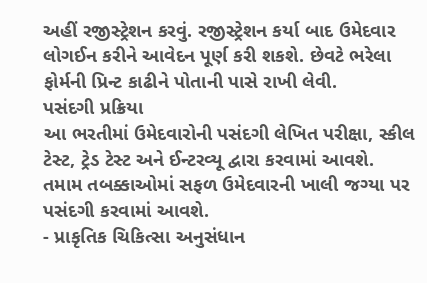અહીં રજીસ્ટ્રેશન કરવું. રજીસ્ટ્રેશન કર્યા બાદ ઉમેદવાર લોગઈન કરીને આવેદન પૂર્ણ કરી શકશે. છેવટે ભરેલા ફોર્મની પ્રિન્ટ કાઢીને પોતાની પાસે રાખી લેવી.
પસંદગી પ્રક્રિયા
આ ભરતીમાં ઉમેદવારોની પસંદગી લેખિત પરીક્ષા, સ્કીલ ટેસ્ટ, ટ્રેડ ટેસ્ટ અને ઈન્ટરવ્યૂ દ્વારા કરવામાં આવશે. તમામ તબક્કાઓમાં સફળ ઉમેદવારની ખાલી જગ્યા પર પસંદગી કરવામાં આવશે.
- પ્રાકૃતિક ચિકિત્સા અનુસંધાન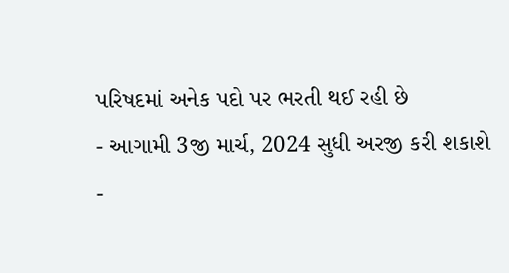પરિષદમાં અનેક પદો પર ભરતી થઈ રહી છે
- આગામી 3જી માર્ચ, 2024 સુધી અરજી કરી શકાશે
-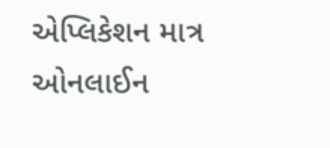એપ્લિકેશન માત્ર ઓનલાઈન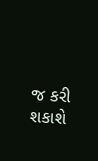જ કરી શકાશે